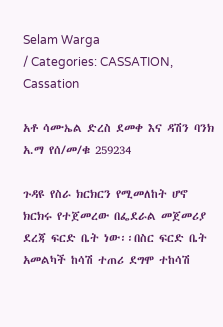Selam Warga
/ Categories: CASSATION, Cassation

አቶ ሳሙኤል ድረስ ደመቀ እና ዳሽን ባንክ አ.ማ የሰ/መ/ቁ 259234

ጉዳዩ የስራ ክርክርን የሚመለከት ሆኖ ክርክሩ የተጀመረው በፌደራል መጀመሪያ ደረጃ ፍርድ ቤት ነው፡፡በስር ፍርድ ቤት አመልካች ከሳሽ ተጠሪ ደግሞ ተከሳሽ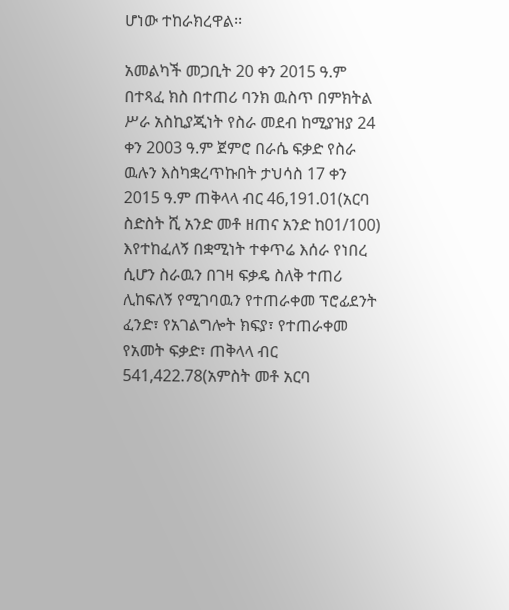ሆነው ተከራክረዋል፡፡

አመልካች መጋቢት 20 ቀን 2015 ዓ.ም በተጻፈ ክስ በተጠሪ ባንክ ዉስጥ በምክትል ሥራ አስኪያጂነት የስራ መደብ ከሚያዝያ 24 ቀን 2003 ዓ.ም ጀምሮ በራሴ ፍቃድ የስራ ዉሉን እስካቋረጥኩበት ታህሳስ 17 ቀን 2015 ዓ.ም ጠቅላላ ብር 46,191.01(አርባ ስድስት ሺ አንድ መቶ ዘጠና አንድ ከ01/100) እየተከፈለኝ በቋሚነት ተቀጥሬ እሰራ የነበረ ሲሆን ስራዉን በገዛ ፍቃዴ ስለቅ ተጠሪ ሊከፍለኝ የሚገባዉን የተጠራቀመ ፕሮፊደንት ፈንድ፣ የአገልግሎት ክፍያ፣ የተጠራቀመ የአመት ፍቃድ፣ ጠቅላላ ብር 541,422.78(አምስት መቶ አርባ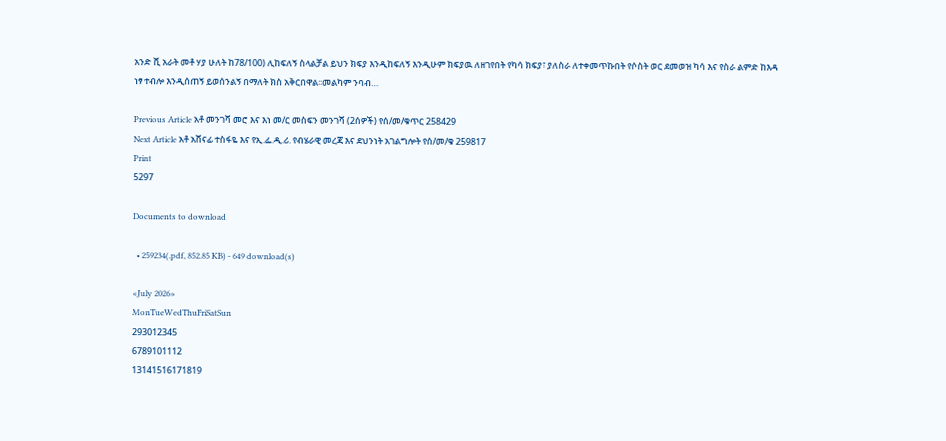አንድ ሺ አራት መቶ ሃያ ሁለት ከ78/100) ሊከፍለኝ ስላልቻል ይህን ክፍያ እንዲከፍለኝ እንዲሁም ክፍያዉ ለዘገየበት የካሳ ክፍያ፣ ያለስራ ለተቀመጥኩበት የሶስት ወር ደመወዝ ካሳ እና የስራ ልምድ ከእዳ ነፃ ተብሎ እንዲሰጠኝ ይወሰንልኝ በማለት ክስ አቅርበዋል፡፡መልካም ንባብ…

Previous Article አቶ መንገሻ መሮ እና እነ መ/ር መስፍን መንገሻ (2ሰዎች) የሰ/መ/ቁጥር 258429
Next Article አቶ አሸናፊ ተስፋዬ እና የኢ.ፌ.ዲ.ሪ. የብሄራዊ መረጃ እና ደህንነት አገልግሎት የሰ/መ/ቁ 259817
Print
5297

Documents to download

  • 259234(.pdf, 852.85 KB) - 649 download(s)

«July 2026»
MonTueWedThuFriSatSun
293012345
6789101112
13141516171819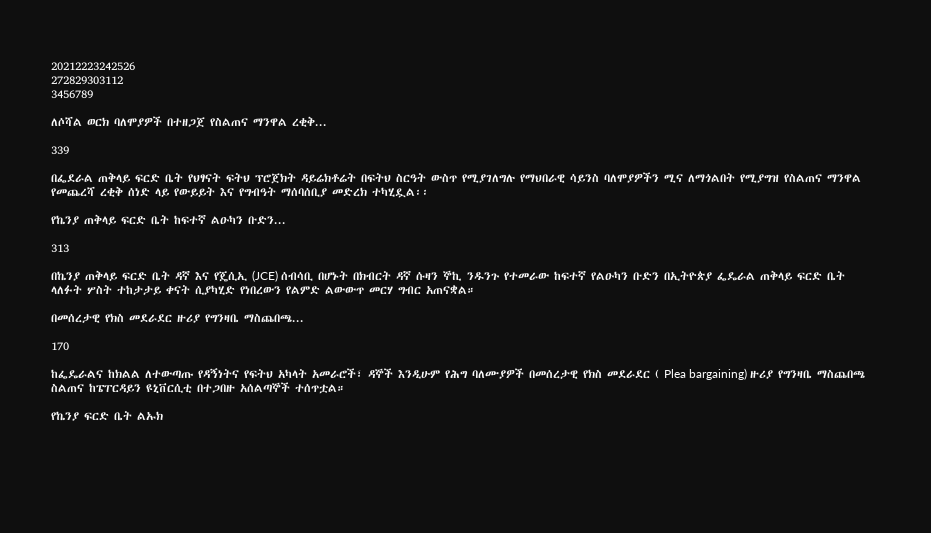20212223242526
272829303112
3456789

ለሶሻል ወርክ ባለሞያዎች በተዘጋጀ የስልጠና ማንዋል ረቂቅ...

339

በፌደራል ጠቅላይ ፍርድ ቤት የህፃናት ፍትህ ፕሮጀክት ዳይሬክቶሬት በፍትህ ስርዓት ውስጥ የሚያገለግሉ የማህበራዊ ሳይንስ ባለሞያዎችን ሚና ለማጎልበት የሚያግዝ የስልጠና ማንዋል የመጨረሻ ረቂቅ ሰነድ ላይ የውይይት እና የግብዓት ማሰባሰቢያ መድረክ ተካሂዷል፡፡

የኬንያ ጠቅላይ ፍርድ ቤት ከፍተኛ ልዑካን ቡድን...

313

በኬንያ ጠቅላይ ፍርድ ቤት ዳኛ እና የጄሲኢ (JCE) ሰብሳቢ በሆኑት በክብርት ዳኛ ሱዛን ኞኪ ንዱንጉ የተመራው ከፍተኛ የልዑካን ቡድን በኢትዮጵያ ፌዴራል ጠቅላይ ፍርድ ቤት ላለፉት ሦስት ተከታታይ ቀናት ሲያካሂድ የነበረውን የልምድ ልውውጥ መርሃ ግብር አጠናቋል።

በመሰረታዊ የክስ መደራደር ዙሪያ የግንዛቤ ማስጨበጫ...

170

ከፌዴራልና ከክልል ለተውጣጡ የዳኝነትና የፍትህ አካላት አመራሮች፣ ዳኞች እንዲሁም የሕግ ባለሙያዎች በመሰረታዊ የክስ መደራደር ( Plea bargaining) ዙሪያ የግንዛቤ ማስጨበጫ ስልጠና ከፔፐርዳይን ዩኒቨርሲቲ በተጋበዙ አሰልጣኞች ተሰጥቷል።

የኬንያ ፍርድ ቤት ልኡክ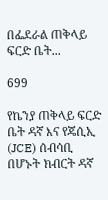በፌደራል ጠቅላይ ፍርድ ቤት...

699

የኬንያ ጠቅላይ ፍርድ ቤት ዳኛ እና የጄሲኢ (JCE) ሰብሳቢ በሆኑት ክብርት ዳኛ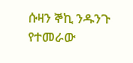ሱዛን ኞኪ ንዱንጉ የተመራው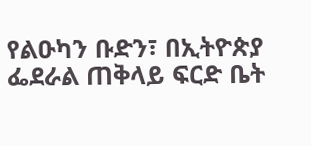የልዑካን ቡድን፣ በኢትዮጵያ ፌደራል ጠቅላይ ፍርድ ቤት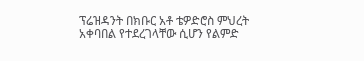ፕሬዝዳንት በክቡር አቶ ቴዎድሮስ ምህረት አቀባበል የተደረገላቸው ሲሆን የልምድ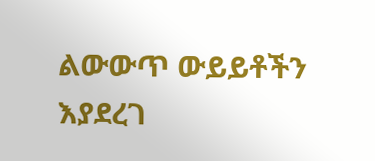ልውውጥ ውይይቶችን እያደረገ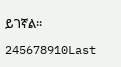ይገኛል።

245678910Last